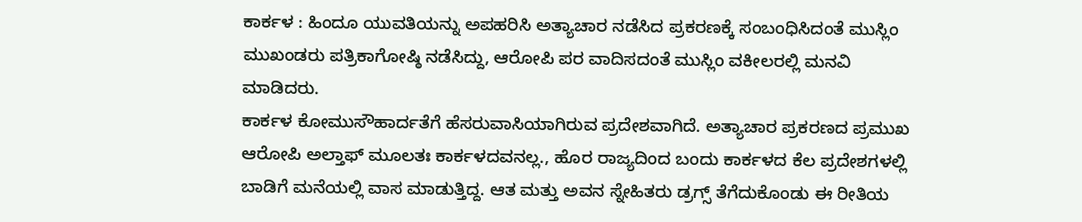ಕಾರ್ಕಳ : ಹಿಂದೂ ಯುವತಿಯನ್ನು ಅಪಹರಿಸಿ ಅತ್ಯಾಚಾರ ನಡೆಸಿದ ಪ್ರಕರಣಕ್ಕೆ ಸಂಬಂಧಿಸಿದಂತೆ ಮುಸ್ಲಿಂ ಮುಖಂಡರು ಪತ್ರಿಕಾಗೋಷ್ಠಿ ನಡೆಸಿದ್ದು, ಆರೋಪಿ ಪರ ವಾದಿಸದಂತೆ ಮುಸ್ಲಿಂ ವಕೀಲರಲ್ಲಿ ಮನವಿ ಮಾಡಿದರು.
ಕಾರ್ಕಳ ಕೋಮುಸೌಹಾರ್ದತೆಗೆ ಹೆಸರುವಾಸಿಯಾಗಿರುವ ಪ್ರದೇಶವಾಗಿದೆ. ಅತ್ಯಾಚಾರ ಪ್ರಕರಣದ ಪ್ರಮುಖ ಆರೋಪಿ ಅಲ್ತಾಫ್ ಮೂಲತಃ ಕಾರ್ಕಳದವನಲ್ಲ., ಹೊರ ರಾಜ್ಯದಿಂದ ಬಂದು ಕಾರ್ಕಳದ ಕೆಲ ಪ್ರದೇಶಗಳಲ್ಲಿ ಬಾಡಿಗೆ ಮನೆಯಲ್ಲಿ ವಾಸ ಮಾಡುತ್ತಿದ್ದ. ಆತ ಮತ್ತು ಅವನ ಸ್ನೇಹಿತರು ಡ್ರಗ್ಸ್ ತೆಗೆದುಕೊಂಡು ಈ ರೀತಿಯ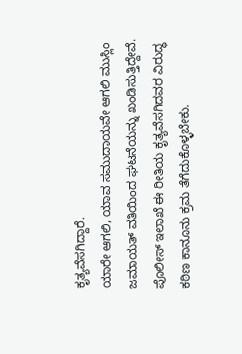ಕೃತ್ಯವೆಸಗಿದ್ದಾರೆ.
ಯಾರೇ ಆಗಲಿ, ಯಾವ ಸಮುದಾಯವೇ ಆಗಲಿ ಮುಸ್ಲಿಂ ಜಮಾಯತ್ ವತಿಯಿಂದ ಘಟನೆಯನ್ನು ಖಂಡಿಸುತ್ತಿದ್ದೇವೆ. ಪೊಲೀಸ್ ಇಲಾಖೆ ಈ ರೀತಿಯ ಕೃತ್ಯವೆಸಗಿದವರ ವಿರುದ್ಧ ಕಠಿಣ ಕಾನೂನು ಕ್ರಮ ತೆಗೆದುಕೊಳ್ಳಬೇಕು.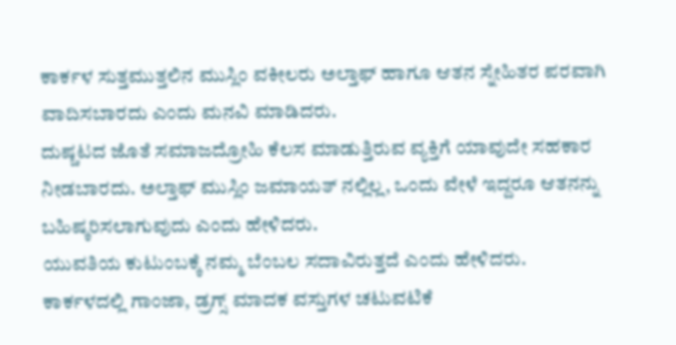ಕಾರ್ಕಳ ಸುತ್ತಮುತ್ತಲಿನ ಮುಸ್ಲಿಂ ವಕೀಲರು ಅಲ್ತಾಫ್ ಹಾಗೂ ಆತನ ಸ್ನೇಹಿತರ ಪರವಾಗಿ ವಾದಿಸಬಾರದು ಎಂದು ಮನವಿ ಮಾಡಿದರು.
ದುಷ್ಚಟದ ಜೊತೆ ಸಮಾಜದ್ರೋಹಿ ಕೆಲಸ ಮಾಡುತ್ತಿರುವ ವ್ಯಕ್ತಿಗೆ ಯಾವುದೇ ಸಹಕಾರ ನೀಡಬಾರದು. ಅಲ್ತಾಫ್ ಮುಸ್ಲಿಂ ಜಮಾಯತ್ ನಲ್ಲಿಲ್ಲ, ಒಂದು ವೇಳೆ ಇದ್ದರೂ ಆತನನ್ನು ಬಹಿಷ್ಕರಿಸಲಾಗುವುದು ಎಂದು ಹೇಳಿದರು.
ಯುವತಿಯ ಕುಟುಂಬಕ್ಕೆ ನಮ್ಮ ಬೆಂಬಲ ಸದಾವಿರುತ್ತದೆ ಎಂದು ಹೇಳಿದರು.
ಕಾರ್ಕಳದಲ್ಲಿ ಗಾಂಜಾ, ಡ್ರಗ್ಸ್ ಮಾದಕ ವಸ್ತುಗಳ ಚಟುವಟಿಕೆ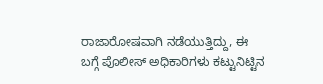ರಾಜಾರೋಷವಾಗಿ ನಡೆಯುತ್ತಿದ್ದು, ಈ ಬಗ್ಗೆ ಪೊಲೀಸ್ ಅಧಿಕಾರಿಗಳು ಕಟ್ಟುನಿಟ್ಟಿನ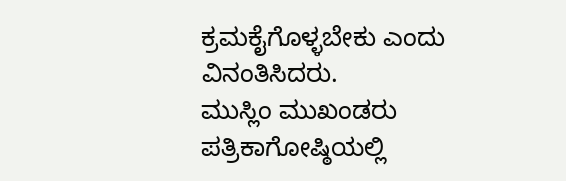ಕ್ರಮಕೈಗೊಳ್ಳಬೇಕು ಎಂದು ವಿನಂತಿಸಿದರು.
ಮುಸ್ಲಿಂ ಮುಖಂಡರು ಪತ್ರಿಕಾಗೋಷ್ಠಿಯಲ್ಲಿ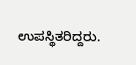ಉಪಸ್ಥಿತರಿದ್ದರು.